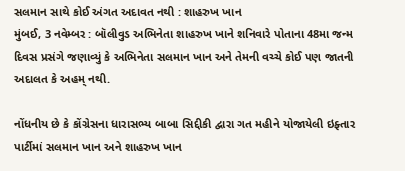સલમાન સાથે કોઈ અંગત અદાવત નથી : શાહરુખ ખાન
મુંબઈ, 3 નવેમ્બર : બૉલીવુડ અભિનેતા શાહરુખ ખાને શનિવારે પોતાના 48મા જન્મ દિવસ પ્રસંગે જણાવ્યું કે અભિનેતા સલમાન ખાન અને તેમની વચ્ચે કોઈ પણ જાતની અદાલત કે અહમ્ નથી.

નોંધનીય છે કે કોંગ્રેસના ધારાસભ્ય બાબા સિદ્દીકી દ્વારા ગત મહીને યોજાયેલી ઇફ્તાર પાર્ટીમાં સલમાન ખાન અને શાહરુખ ખાન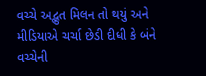વચ્ચે અદ્ભુત મિલન તો થયું અને મીડિયાએ ચર્ચા છેડી દીધી કે બંને વચ્ચેની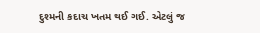દુશ્મની કદાચ ખતમ થઈ ગઈ. એટલું જ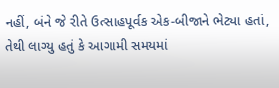નહીં, બંને જે રીતે ઉત્સાહપૂર્વક એક-બીજાને ભેટ્યા હતાં, તેથી લાગ્યુ હતું કે આગામી સમયમાં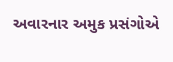અવારનાર અમુક પ્રસંગોએ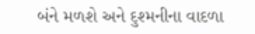બંને મળશે અને દુશ્મનીના વાદળા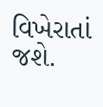વિખેરાતાં જશે.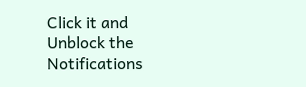Click it and Unblock the Notifications